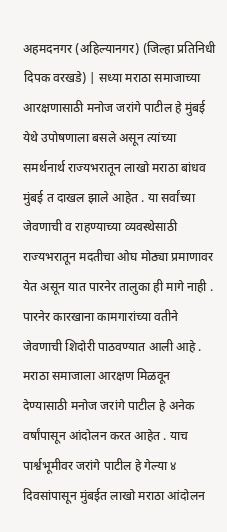अहमदनगर (अहिल्यानगर) (जिल्हा प्रतिनिधी दिपक वरखडे) | सध्या मराठा समाजाच्या आरक्षणासाठी मनोज जरांगे पाटील हे मुंबई येथे उपोषणाला बसले असून त्यांच्या समर्थनार्थ राज्यभरातून लाखो मराठा बांधव मुंबई त दाखल झाले आहेत . या सर्वांच्या जेवणाची व राहण्याच्या व्यवस्थेसाठी राज्यभरातून मदतीचा ओघ मोठ्या प्रमाणावर येत असून यात पारनेर तालुका ही मागे नाही . पारनेर कारखाना कामगारांच्या वतीने जेवणाची शिदोरी पाठवण्यात आली आहे .
मराठा समाजाला आरक्षण मिळवून देण्यासाठी मनोज जरांगे पाटील हे अनेक वर्षांपासून आंदोलन करत आहेत . याच पार्श्वभूमीवर जरांगे पाटील हे गेल्या ४ दिवसांपासून मुंबईत लाखो मराठा आंदोलन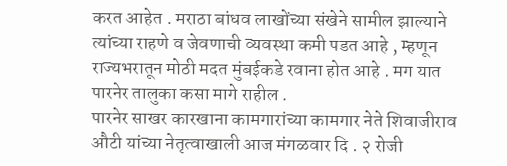करत आहेत . मराठा बांधव लाखोंच्या संखेने सामील झाल्याने त्यांच्या राहणे व जेवणाची व्यवस्था कमी पडत आहे , म्हणून राज्यभरातून मोठी मदत मुंबईकडे रवाना होत आहे . मग यात पारनेर तालुका कसा मागे राहील .
पारनेर साखर कारखाना कामगारांच्या कामगार नेते शिवाजीराव औटी यांच्या नेतृत्वाखाली आज मंगळवार दि . २ रोजी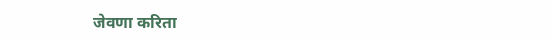जेवणा करिता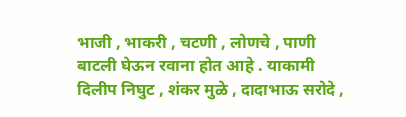भाजी , भाकरी , चटणी , लोणचे , पाणी बाटली घेऊन रवाना होत आहे . याकामी दिलीप निघुट , शंकर मुळे , दादाभाऊ सरोदे ,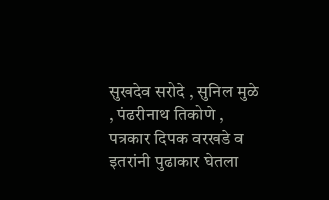सुखदेव सरोदे , सुनिल मुळे , पंढरीनाथ तिकोणे , पत्रकार दिपक वरखडे व इतरांनी पुढाकार घेतला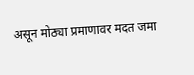असून मोठ्या प्रमाणावर मदत जमा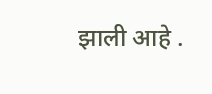झाली आहे .